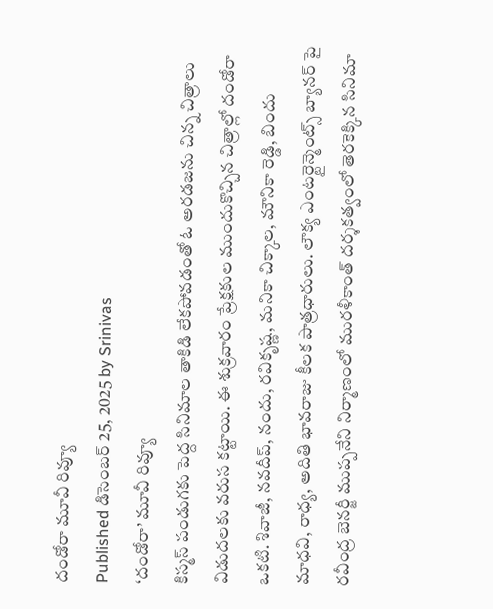దండోరా మూవీ రివ్యూ
Published డిసెంబర్ 25, 2025 by Srinivas
‘దండోరా’ మూవీ రివ్యూ
కిస్మస్ పండుగకు పెద్ద సినిమాల తాకిడి లేకపోవడంతో ఓ అరడజను చిన్న చిత్రాలు విడుదలకు వరుస కట్టాయి. ఈ శుక్రవారం ప్రేక్షకుల ముందుకొచ్చిన చిత్రాల్లో దండోరా ఒకటి. శివాజీ, నవదీప్, నందు, రవికృష్ణ, మనికా చిక్కాల, మౌనికా రెడ్డి, బిందు మాధవి, రాధ్య, అదితి భావరాజు కీలక పాత్రధారులు. లౌక్య ఎంటర్టైన్మెంట్స్ బ్యానర్ పై రవీంద్ర బెనర్జీ ముప్పనేని నిర్మాణంలో మురళీకాంత్ దర్శకత్వంలో తెరకెక్కిన సినిమా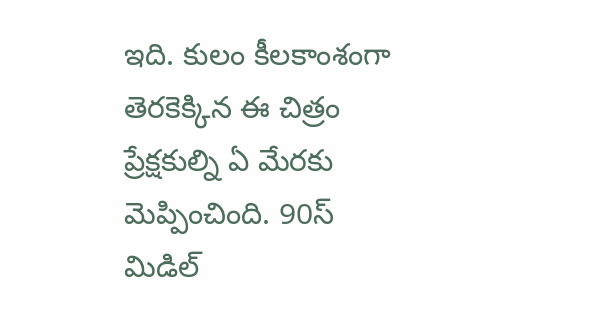ఇది. కులం కీలకాంశంగా తెరకెక్కిన ఈ చిత్రం ప్రేక్షకుల్ని ఏ మేరకు మెప్పించింది. 90స్ మిడిల్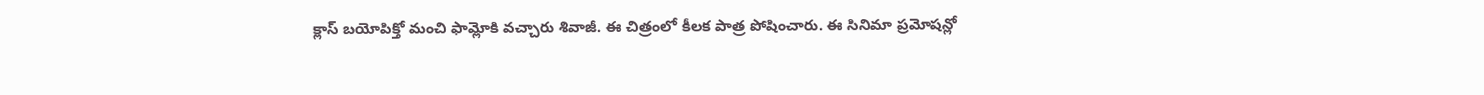క్లాస్ బయోపిక్తో మంచి ఫామ్లోకి వచ్చారు శివాజీ. ఈ చిత్రంలో కీలక పాత్ర పోషించారు. ఈ సినిమా ప్రమోషన్లో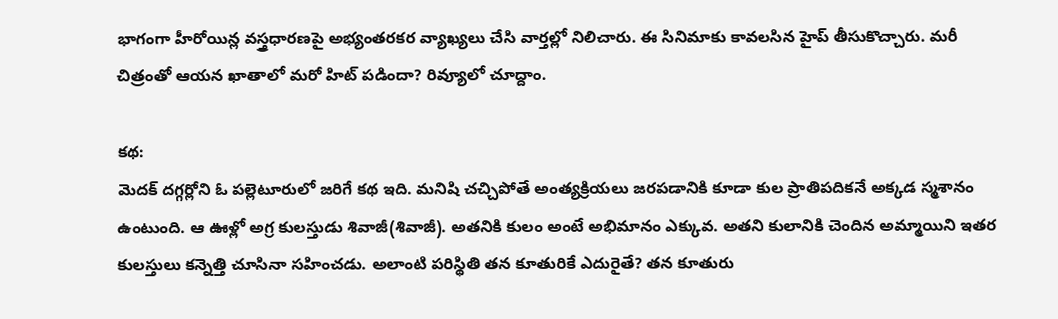భాగంగా హీరోయిన్ల వస్త్రధారణపై అభ్యంతరకర వ్యాఖ్యలు చేసి వార్తల్లో నిలిచారు. ఈ సినిమాకు కావలసిన హైప్ తీసుకొచ్చారు. మరీ చిత్రంతో ఆయన ఖాతాలో మరో హిట్ పడిందా? రివ్యూలో చూద్దాం.

కథ:
మెదక్ దగ్గర్లోని ఓ పల్లెటూరులో జరిగే కథ ఇది. మనిషి చచ్చిపోతే అంత్యక్రియలు జరపడానికి కూడా కుల ప్రాతిపదికనే అక్కడ స్మశానం ఉంటుంది. ఆ ఊళ్లో అగ్ర కులస్తుడు శివాజీ(శివాజీ). అతనికి కులం అంటే అభిమానం ఎక్కువ. అతని కులానికి చెందిన అమ్మాయిని ఇతర కులస్తులు కన్నెత్తి చూసినా సహించడు. అలాంటి పరిస్థితి తన కూతురికే ఎదురైతే? తన కూతురు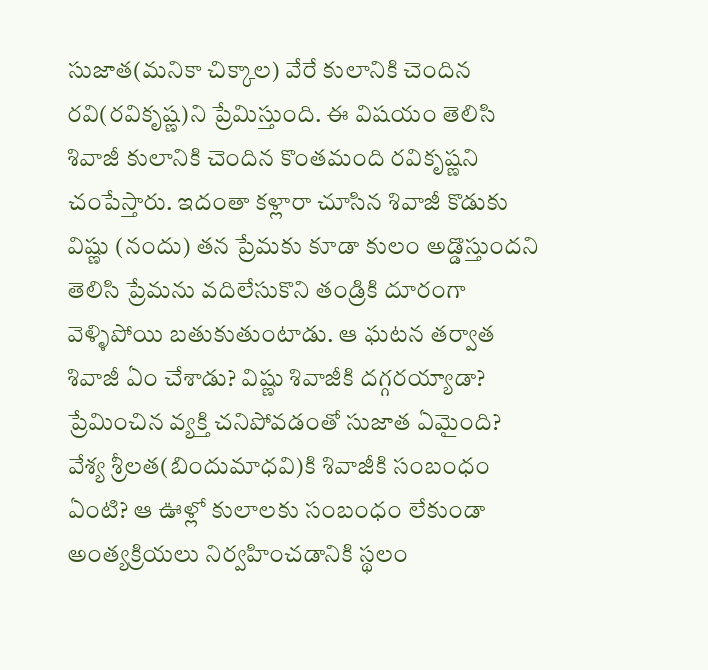సుజాత(మనికా చిక్కాల) వేరే కులానికి చెందిన రవి(రవికృష్ణ)ని ప్రేమిస్తుంది. ఈ విషయం తెలిసి శివాజీ కులానికి చెందిన కొంతమంది రవికృష్ణని చంపేస్తారు. ఇదంతా కళ్లారా చూసిన శివాజీ కొడుకు విష్ణు (నందు) తన ప్రేమకు కూడా కులం అడ్డొస్తుందని తెలిసి ప్రేమను వదిలేసుకొని తండ్రికి దూరంగా వెళ్ళిపోయి బతుకుతుంటాడు. ఆ ఘటన తర్వాత శివాజీ ఏం చేశాడు? విష్ణు శివాజీకి దగ్గరయ్యాడా? ప్రేమించిన వ్యక్తి చనిపోవడంతో సుజాత ఏమైంది? వేశ్య శ్రీలత(బిందుమాధవి)కి శివాజీకి సంబంధం ఏంటి? ఆ ఊళ్లో కులాలకు సంబంధం లేకుండా అంత్యక్రియలు నిర్వహించడానికి స్థలం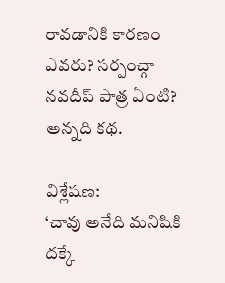రావడానికి కారణం ఎవరు? సర్పంచ్గా నవదీప్ పాత్ర ఏంటి? అన్నది కథ.

విశ్లేషణ:
‘చావు అనేది మనిషికి దక్కే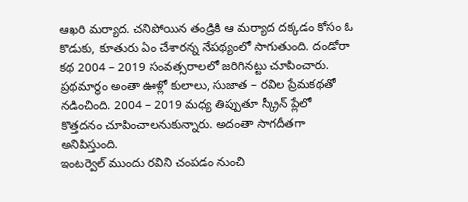ఆఖరి మర్యాద. చనిపోయిన తండ్రికి ఆ మర్యాద దక్కడం కోసం ఓ కొడుకు, కూతురు ఏం చేశారన్న నేపథ్యంలో సాగుతుంది. దండోరా కథ 2004 – 2019 సంవత్సరాలలో జరిగినట్టు చూపించారు. ప్రథమార్థం అంతా ఊళ్లో కులాలు, సుజాత – రవిల ప్రేమకథతో నడించింది. 2004 – 2019 మధ్య తిప్పుతూ స్క్రీన్ ప్లేలో కొత్తదనం చూపించాలనుకున్నారు. అదంతా సాగదీతగా అనిపిస్తుంది.
ఇంటర్వెల్ ముందు రవిని చంపడం నుంచి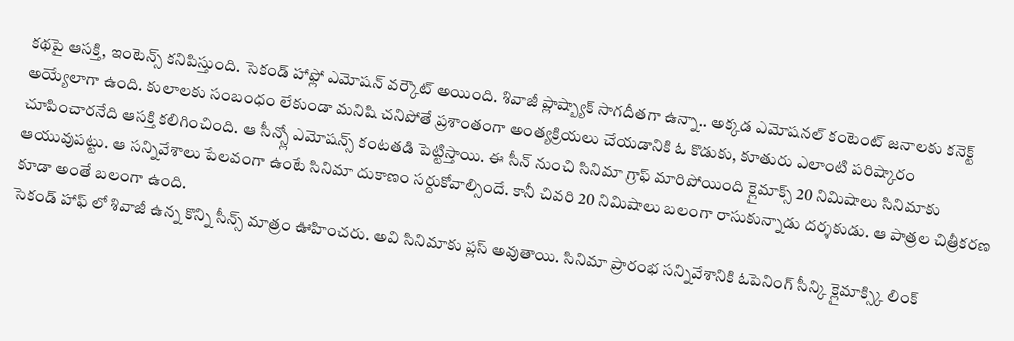కథపై ఆసక్తి, ఇంటెన్స్ కనిపిస్తుంది. సెకండ్ హాఫ్లో ఎమోషన్ వర్కౌట్ అయింది. శివాజీ ప్లాష్బ్యాక్ సాగదీతగా ఉన్నా.. అక్కడ ఎమోషనల్ కంటెంట్ జనాలకు కనెక్ట్ అయ్యేలాగా ఉంది. కులాలకు సంబంధం లేకుండా మనిషి చనిపోతే ప్రశాంతంగా అంత్యక్రియలు చేయడానికి ఓ కొడుకు, కూతురు ఎలాంటి పరిష్కారం చూపించారనేది ఆసక్తి కలిగించింది. ఆ సీన్స్లో ఎమోషన్స్ కంటతడి పెట్టిస్తాయి. ఈ సీన్ నుంచి సినిమా గ్రాఫ్ మారిపోయింది క్లైమాక్స్ 20 నిమిషాలు సినిమాకు ఆయువుపట్టు. ఆ సన్నివేశాలు పేలవంగా ఉంటే సినిమా దుకాణం సర్దుకోవాల్సిందే. కానీ చివరి 20 నిమిషాలు బలంగా రాసుకున్నాడు దర్శకుడు. ఆ పాత్రల చిత్రీకరణ కూడా అంతే బలంగా ఉంది.
సెకండ్ హాఫ్ లో శివాజీ ఉన్న కొన్ని సీన్స్ మాత్రం ఊహించరు. అవి సినిమాకు ప్లస్ అవుతాయి. సినిమా ప్రారంభ సన్నివేశానికి ఓపెనింగ్ సీన్కి క్లైమాక్స్కి లింక్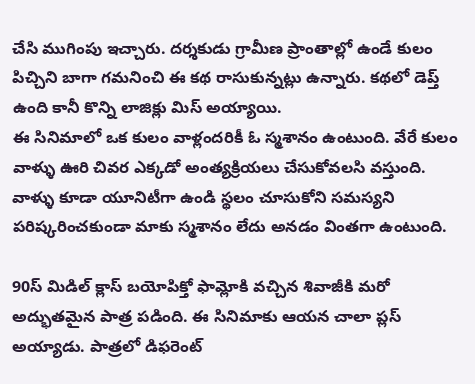చేసి ముగింపు ఇచ్చారు. దర్శకుడు గ్రామీణ ప్రాంతాల్లో ఉండే కులం పిచ్చిని బాగా గమనించి ఈ కథ రాసుకున్నట్లు ఉన్నారు. కథలో డెప్త్ ఉంది కానీ కొన్ని లాజిక్లు మిస్ అయ్యాయి.
ఈ సినిమాలో ఒక కులం వాళ్లందరికీ ఓ స్మశానం ఉంటుంది. వేరే కులం వాళ్ళు ఊరి చివర ఎక్కడో అంత్యక్రియలు చేసుకోవలసి వస్తుంది. వాళ్ళు కూడా యూనిటీగా ఉండి స్థలం చూసుకోని సమస్యని పరిష్కరించకుండా మాకు స్మశానం లేదు అనడం వింతగా ఉంటుంది.

90స్ మిడిల్ క్లాస్ బయోపిక్తో ఫామ్లోకి వచ్చిన శివాజీకి మరో అద్భుతమైన పాత్ర పడింది. ఈ సినిమాకు ఆయన చాలా ప్లస్ అయ్యాడు. పాత్రలో డిఫరెంట్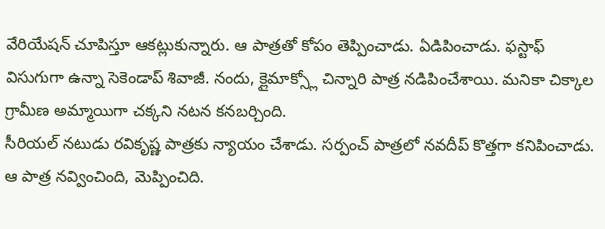వేరియేషన్ చూపిస్తూ ఆకట్లుకున్నారు. ఆ పాత్రతో కోపం తెప్పించాడు. ఏడిపించాడు. ఫస్టాఫ్ విసుగుగా ఉన్నా సెకెండాప్ శివాజీ. నందు, క్లైమాక్స్లో చిన్నారి పాత్ర నడిపించేశాయి. మనికా చిక్కాల గ్రామీణ అమ్మాయిగా చక్కని నటన కనబర్చింది.
సీరియల్ నటుడు రవికృష్ణ పాత్రకు న్యాయం చేశాడు. సర్పంచ్ పాత్రలో నవదీప్ కొత్తగా కనిపించాడు. ఆ పాత్ర నవ్వించింది, మెప్పించిది.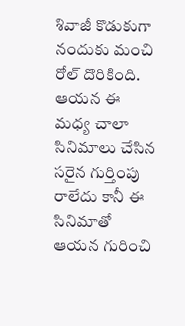శివాజీ కొడుకుగా నందుకు మంచి రోల్ దొరికింది. ఆయన ఈ మధ్య చాలా సినిమాలు చేసిన సరైన గుర్తింపు రాలేదు కానీ ఈ సినిమాతో ఆయన గురించి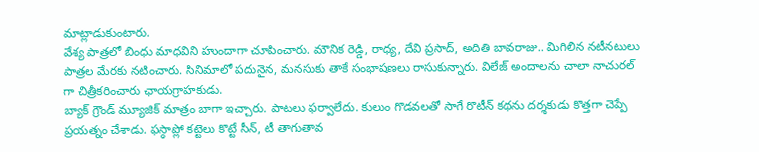మాట్లాడుకుంటారు.
వేశ్య పాత్రలో బింధు మాధవిని హుందాగా చూపించారు. మౌనిక రెడ్డి, రాధ్య, దేవి ప్రసాద్, అదితి బావరాజు.. మిగిలిన నటీనటులు పాత్రల మేరకు నటించారు. సినిమాలో పదునైన, మనసుకు తాకే సంభాషణలు రాసుకున్నారు. విలేజ్ అందాలను చాలా నాచురల్ గా చిత్రీకరించారు ఛాయగ్రాహకుడు.
బ్యాక్ గ్రౌండ్ మ్యూజిక్ మాత్రం బాగా ఇచ్చారు. పాటలు ఫర్వాలేదు. కులుం గొడవలతో సాగే రొటీన్ కథను దర్శకుడు కొత్తగా చెప్పే ప్రయత్నం చేశాడు. ఫస్ఠాప్లో కట్టెలు కొట్టే సీన్, టీ తాగుతావ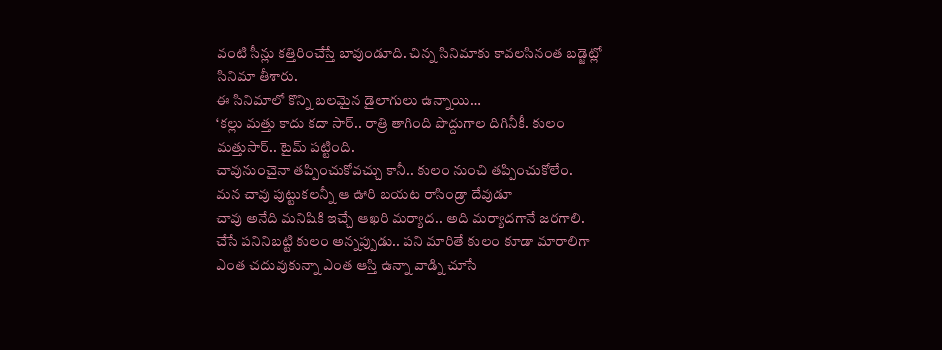వంటి సీన్లు కత్తిరించేస్తే బావుండూది. చిన్న సినిమాకు కావలసినంత బడ్జెట్లో సినిమా తీశారు.
ఈ సినిమాలో కొన్ని బలమైన డైలాగులు ఉన్నాయి…
‘కల్లు మత్తు కాదు కదా సార్.. రాత్రి తాగింది పొద్దుగాల దిగినీకీ. కులం మత్తుసార్.. టైమ్ పట్టింది.
చావునుంచైనా తప్పించుకోవచ్చు కానీ.. కులం నుంచి తప్పించుకోలేం.
మన చావు పుట్టుకలన్నీ ఆ ఊరి బయట రాసిండ్రా దేవుడూ
చావు అనేది మనిషికి ఇచ్చే ఆఖరి మర్యాద.. అది మర్యాదగానే జరగాలి.
చేసే పనినిబట్టి కులం అన్నప్పుడు.. పని మారితే కులం కూడా మారాలిగా
ఎంత చదువుకున్నా ఎంత ఆస్తి ఉన్నా వాడ్ని చూసే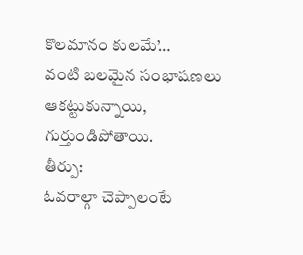కొలమానం కులమే’…
వంటి బలమైన సంభాషణలు ఆకట్టుకున్నాయి, గుర్తుండిపోతాయి.
తీర్పు:
ఓవరాల్గా చెప్పాలంటే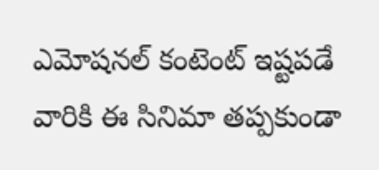ఎమోషనల్ కంటెంట్ ఇష్టపడే వారికి ఈ సినిమా తప్పకుండా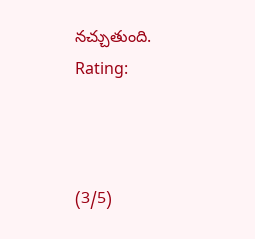నచ్చుతుంది.
Rating:



(3/5)